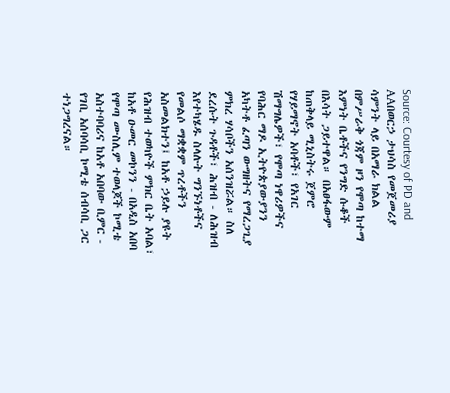Source: Courtesy of PD and AAበወርኃ ታህሳስ የመጀመሪያ ሳምንት ላይ በአማራ ክልል በምሥራቅ ጎጃም ዞን የሞጣ ከተማ እምነት ቤቶችና የንግድ ሱቆች በእሳት ጋይተዋል። በአፀፋውም ከጠቅላይ ሚኒስትሩ ጀምሮ የሃይማኖት አባቶች፣ የአገር ሽማግሌዎች፣ የሞጣ ነዋሪዎችና የባሕር ማዶ ኢትዮጵያውያንን አካትቶ ፈጣን ውግዘትና የማረጋጊያ ምክረ ሃሳቦችን አሰንዝሯል። ስለ ደረሱት ጉዳቶች፣ ሕዝብ - ለሕዝብ እየተካሄዱ ስላሉት ግንኙነቶችና የመልሶ ማቋቋም ጥረቶችን አስመልክተን፤ ከአቶ ኃይሉ ያዩት የሕዝብ ተወካዮች ምክር ቤት አባል፣ ከአቶ ዑመር መኮንን - በአዲስ አበባ የሞጣ ሙስሊም ተወላጆች ኮሚቴ አስተባባሪና ከአቶ አበባው ቢምር - የገቢ አሰባሳቢ ኮሚቴ ሰብሳቢ ጋር ተነጋግረናል።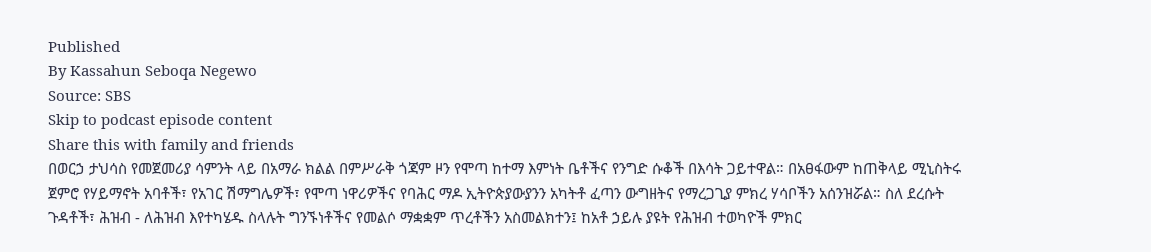Published
By Kassahun Seboqa Negewo
Source: SBS
Skip to podcast episode content
Share this with family and friends
በወርኃ ታህሳስ የመጀመሪያ ሳምንት ላይ በአማራ ክልል በምሥራቅ ጎጃም ዞን የሞጣ ከተማ እምነት ቤቶችና የንግድ ሱቆች በእሳት ጋይተዋል። በአፀፋውም ከጠቅላይ ሚኒስትሩ ጀምሮ የሃይማኖት አባቶች፣ የአገር ሽማግሌዎች፣ የሞጣ ነዋሪዎችና የባሕር ማዶ ኢትዮጵያውያንን አካትቶ ፈጣን ውግዘትና የማረጋጊያ ምክረ ሃሳቦችን አሰንዝሯል። ስለ ደረሱት ጉዳቶች፣ ሕዝብ - ለሕዝብ እየተካሄዱ ስላሉት ግንኙነቶችና የመልሶ ማቋቋም ጥረቶችን አስመልክተን፤ ከአቶ ኃይሉ ያዩት የሕዝብ ተወካዮች ምክር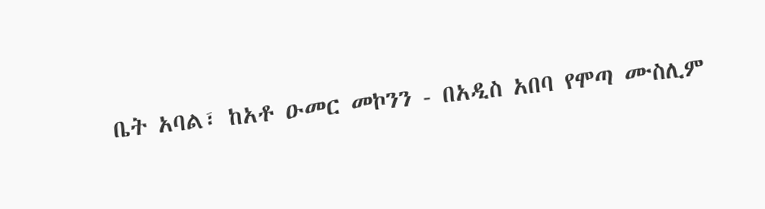ቤት አባል፣ ከአቶ ዑመር መኮንን - በአዲስ አበባ የሞጣ ሙስሊም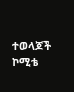ተወላጆች ኮሚቴ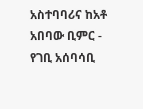አስተባባሪና ከአቶ አበባው ቢምር - የገቢ አሰባሳቢ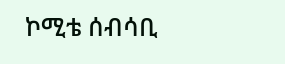ኮሚቴ ሰብሳቢ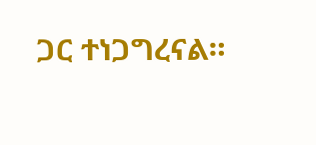ጋር ተነጋግረናል።